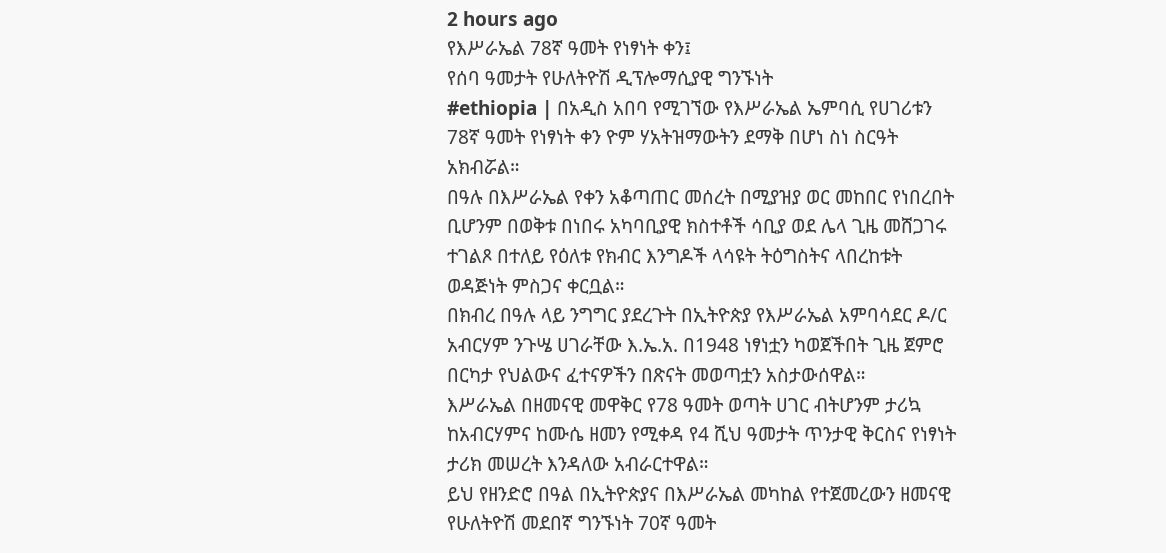2 hours ago
የእሥራኤል 78ኛ ዓመት የነፃነት ቀን፤
የሰባ ዓመታት የሁለትዮሽ ዲፕሎማሲያዊ ግንኙነት
#ethiopia | በአዲስ አበባ የሚገኘው የእሥራኤል ኤምባሲ የሀገሪቱን 78ኛ ዓመት የነፃነት ቀን ዮም ሃአትዝማውትን ደማቅ በሆነ ስነ ስርዓት አክብሯል።
በዓሉ በእሥራኤል የቀን አቆጣጠር መሰረት በሚያዝያ ወር መከበር የነበረበት ቢሆንም በወቅቱ በነበሩ አካባቢያዊ ክስተቶች ሳቢያ ወደ ሌላ ጊዜ መሸጋገሩ ተገልጾ በተለይ የዕለቱ የክብር እንግዶች ላሳዩት ትዕግስትና ላበረከቱት ወዳጅነት ምስጋና ቀርቧል።
በክብረ በዓሉ ላይ ንግግር ያደረጉት በኢትዮጵያ የእሥራኤል አምባሳደር ዶ/ር አብርሃም ንጉሤ ሀገራቸው እ.ኤ.አ. በ1948 ነፃነቷን ካወጀችበት ጊዜ ጀምሮ በርካታ የህልውና ፈተናዎችን በጽናት መወጣቷን አስታውሰዋል።
እሥራኤል በዘመናዊ መዋቅር የ78 ዓመት ወጣት ሀገር ብትሆንም ታሪኳ ከአብርሃምና ከሙሴ ዘመን የሚቀዳ የ4 ሺህ ዓመታት ጥንታዊ ቅርስና የነፃነት ታሪክ መሠረት እንዳለው አብራርተዋል።
ይህ የዘንድሮ በዓል በኢትዮጵያና በእሥራኤል መካከል የተጀመረውን ዘመናዊ የሁለትዮሽ መደበኛ ግንኙነት 70ኛ ዓመት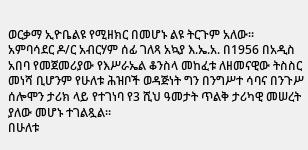ወርቃማ ኢዮቤልዩ የሚዘክር በመሆኑ ልዩ ትርጉም አለው።
አምባሳደር ዶ/ር አብርሃም ሰፊ ገለጻ አኳያ እ.ኤ.አ. በ1956 በአዲስ አበባ የመጀመሪያው የእሥራኤል ቆንስላ መከፈቱ ለዘመናዊው ትስስር መነሻ ቢሆንም የሁለቱ ሕዝቦች ወዳጅነት ግን በንግሥተ ሳባና በንጉሥ ሰሎሞን ታሪክ ላይ የተገነባ የ3 ሺህ ዓመታት ጥልቅ ታሪካዊ መሠረት ያለው መሆኑ ተገልጿል።
በሁለቱ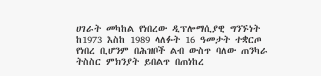ሀገራት መካከል የነበረው ዲፕሎማሲያዊ ግንኙነት ከ1973 እስከ 1989 ላለፉት 16 ዓመታት ተቋርጦ የነበረ ቢሆንም በሕዝቦች ልብ ውስጥ ባለው ጠንካራ ትስስር ምክንያት ይበልጥ በጠነከረ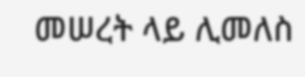መሠረት ላይ ሊመለስ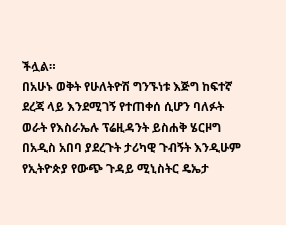ችሏል።
በአሁኑ ወቅት የሁለትዮሽ ግንኙነቱ እጅግ ከፍተኛ ደረጃ ላይ እንደሚገኝ የተጠቀሰ ሲሆን ባለፉት ወራት የእስራኤሉ ፕሬዚዳንት ይስሐቅ ሄርዞግ በአዲስ አበባ ያደረጉት ታሪካዊ ጉብኝት እንዲሁም የኢትዮጵያ የውጭ ጉዳይ ሚኒስትር ዴኤታ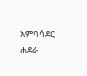አምባሳደር ሐደራ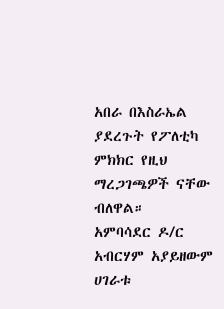አበራ በእስራኤል ያደረጉት የፖለቲካ ምክክር የዚህ ማረጋገጫዎች ናቸው ብለዋል።
አምባሳደር ዶ/ር አብርሃም አያይዘውም ሀገራቱ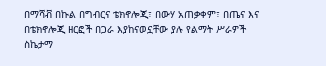በማሻቭ በኩል በግብርና ቴክኖሎጂ፣ በውሃ አጠቃቀም፣ በጤና እና በቴክኖሎጂ ዘርፎች በጋራ እያከናወኗቸው ያሉ የልማት ሥራዎች ስኬታማ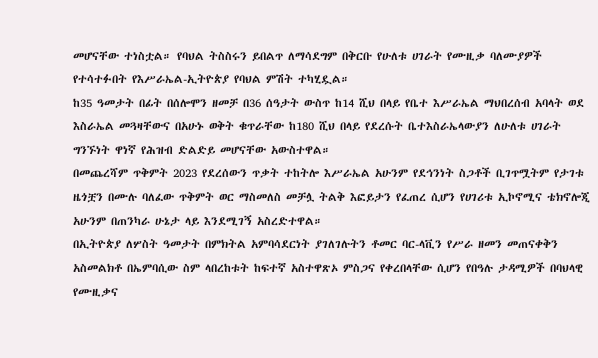መሆናቸው ተነስቷል። የባህል ትስስሩን ይበልጥ ለማሳደግም በቅርቡ የሁለቱ ሀገራት የሙዚቃ ባለሙያዎች የተሳተፉበት የእሥራኤል-ኢትዮጵያ የባህል ምሽት ተካሂዷል።
ከ35 ዓመታት በፊት በሰሎሞን ዘመቻ በ36 ሰዓታት ውስጥ ከ14 ሺህ በላይ የቤተ እሥራኤል ማህበረሰብ አባላት ወደ እስራኤል መጓዛቸውና በአሁኑ ወቅት ቁጥራቸው ከ180 ሺህ በላይ የደረሱት ቤተእስራኤላውያን ለሁለቱ ሀገራት ግንኙነት ዋነኛ የሕዝብ ድልድይ መሆናቸው አውስተዋል።
በመጨረሻም ጥቅምት 2023 የደረሰውን ጥቃት ተከትሎ እሥራኤል አሁንም የደኅንነት ስጋቶች ቢገጥሟትም የታገቱ ዜጎቿን በሙሉ ባለፈው ጥቅምት ወር ማስመለስ መቻሏ ትልቅ እፎይታን የፈጠረ ሲሆን የሀገሪቱ ኢኮኖሚና ቴክኖሎጂ አሁንም በጠንካራ ሁኔታ ላይ እንደሚገኝ አስረድተዋል።
በኢትዮጵያ ለሦስት ዓመታት በምክትል አምባሳደርነት ያገለገሉትን ቶመር ባር-ላቪን የሥራ ዘመን መጠናቀቅን አስመልክቶ በኤምባሲው ስም ላበረከቱት ከፍተኛ አስተዋጽኦ ምስጋና የቀረበላቸው ሲሆን የበዓሉ ታዳሚዎች በባህላዊ የሙዚቃና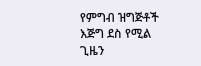የምግብ ዝግጅቶች እጅግ ደስ የሚል ጊዜን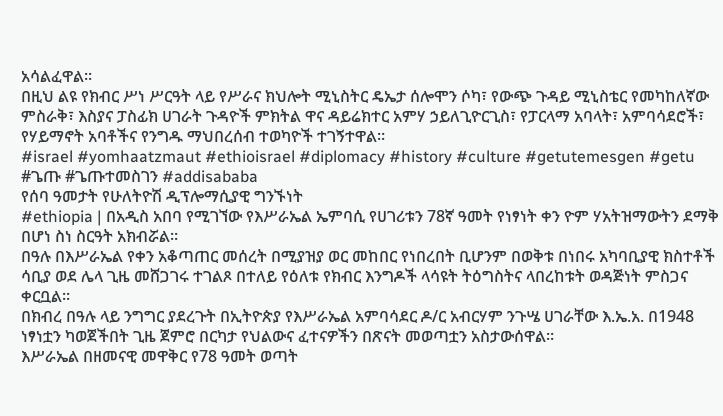አሳልፈዋል።
በዚህ ልዩ የክብር ሥነ ሥርዓት ላይ የሥራና ክህሎት ሚኒስትር ዴኤታ ሰሎሞን ሶካ፣ የውጭ ጉዳይ ሚኒስቴር የመካከለኛው ምስራቅ፣ እስያና ፓስፊክ ሀገራት ጉዳዮች ምክትል ዋና ዳይሬክተር አምሃ ኃይለጊዮርጊስ፣ የፓርላማ አባላት፣ አምባሳደሮች፣ የሃይማኖት አባቶችና የንግዱ ማህበረሰብ ተወካዮች ተገኝተዋል።
#israel #yomhaatzmaut #ethioisrael #diplomacy #history #culture #getutemesgen #getu #ጌጡ #ጌጡተመስገን #addisababa
የሰባ ዓመታት የሁለትዮሽ ዲፕሎማሲያዊ ግንኙነት
#ethiopia | በአዲስ አበባ የሚገኘው የእሥራኤል ኤምባሲ የሀገሪቱን 78ኛ ዓመት የነፃነት ቀን ዮም ሃአትዝማውትን ደማቅ በሆነ ስነ ስርዓት አክብሯል።
በዓሉ በእሥራኤል የቀን አቆጣጠር መሰረት በሚያዝያ ወር መከበር የነበረበት ቢሆንም በወቅቱ በነበሩ አካባቢያዊ ክስተቶች ሳቢያ ወደ ሌላ ጊዜ መሸጋገሩ ተገልጾ በተለይ የዕለቱ የክብር እንግዶች ላሳዩት ትዕግስትና ላበረከቱት ወዳጅነት ምስጋና ቀርቧል።
በክብረ በዓሉ ላይ ንግግር ያደረጉት በኢትዮጵያ የእሥራኤል አምባሳደር ዶ/ር አብርሃም ንጉሤ ሀገራቸው እ.ኤ.አ. በ1948 ነፃነቷን ካወጀችበት ጊዜ ጀምሮ በርካታ የህልውና ፈተናዎችን በጽናት መወጣቷን አስታውሰዋል።
እሥራኤል በዘመናዊ መዋቅር የ78 ዓመት ወጣት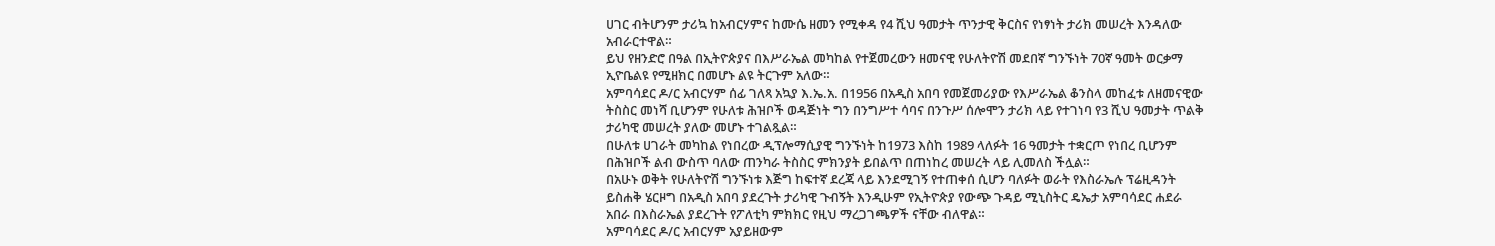ሀገር ብትሆንም ታሪኳ ከአብርሃምና ከሙሴ ዘመን የሚቀዳ የ4 ሺህ ዓመታት ጥንታዊ ቅርስና የነፃነት ታሪክ መሠረት እንዳለው አብራርተዋል።
ይህ የዘንድሮ በዓል በኢትዮጵያና በእሥራኤል መካከል የተጀመረውን ዘመናዊ የሁለትዮሽ መደበኛ ግንኙነት 70ኛ ዓመት ወርቃማ ኢዮቤልዩ የሚዘክር በመሆኑ ልዩ ትርጉም አለው።
አምባሳደር ዶ/ር አብርሃም ሰፊ ገለጻ አኳያ እ.ኤ.አ. በ1956 በአዲስ አበባ የመጀመሪያው የእሥራኤል ቆንስላ መከፈቱ ለዘመናዊው ትስስር መነሻ ቢሆንም የሁለቱ ሕዝቦች ወዳጅነት ግን በንግሥተ ሳባና በንጉሥ ሰሎሞን ታሪክ ላይ የተገነባ የ3 ሺህ ዓመታት ጥልቅ ታሪካዊ መሠረት ያለው መሆኑ ተገልጿል።
በሁለቱ ሀገራት መካከል የነበረው ዲፕሎማሲያዊ ግንኙነት ከ1973 እስከ 1989 ላለፉት 16 ዓመታት ተቋርጦ የነበረ ቢሆንም በሕዝቦች ልብ ውስጥ ባለው ጠንካራ ትስስር ምክንያት ይበልጥ በጠነከረ መሠረት ላይ ሊመለስ ችሏል።
በአሁኑ ወቅት የሁለትዮሽ ግንኙነቱ እጅግ ከፍተኛ ደረጃ ላይ እንደሚገኝ የተጠቀሰ ሲሆን ባለፉት ወራት የእስራኤሉ ፕሬዚዳንት ይስሐቅ ሄርዞግ በአዲስ አበባ ያደረጉት ታሪካዊ ጉብኝት እንዲሁም የኢትዮጵያ የውጭ ጉዳይ ሚኒስትር ዴኤታ አምባሳደር ሐደራ አበራ በእስራኤል ያደረጉት የፖለቲካ ምክክር የዚህ ማረጋገጫዎች ናቸው ብለዋል።
አምባሳደር ዶ/ር አብርሃም አያይዘውም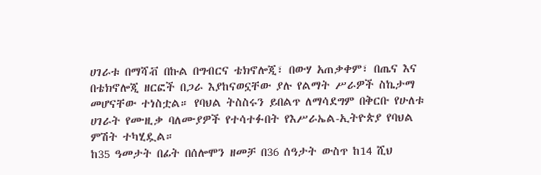ሀገራቱ በማሻቭ በኩል በግብርና ቴክኖሎጂ፣ በውሃ አጠቃቀም፣ በጤና እና በቴክኖሎጂ ዘርፎች በጋራ እያከናወኗቸው ያሉ የልማት ሥራዎች ስኬታማ መሆናቸው ተነስቷል። የባህል ትስስሩን ይበልጥ ለማሳደግም በቅርቡ የሁለቱ ሀገራት የሙዚቃ ባለሙያዎች የተሳተፉበት የእሥራኤል-ኢትዮጵያ የባህል ምሽት ተካሂዷል።
ከ35 ዓመታት በፊት በሰሎሞን ዘመቻ በ36 ሰዓታት ውስጥ ከ14 ሺህ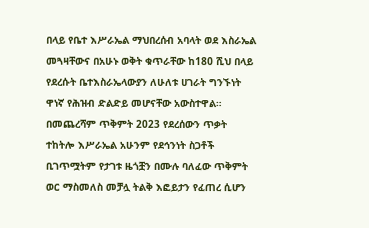በላይ የቤተ እሥራኤል ማህበረሰብ አባላት ወደ እስራኤል መጓዛቸውና በአሁኑ ወቅት ቁጥራቸው ከ180 ሺህ በላይ የደረሱት ቤተእስራኤላውያን ለሁለቱ ሀገራት ግንኙነት ዋነኛ የሕዝብ ድልድይ መሆናቸው አውስተዋል።
በመጨረሻም ጥቅምት 2023 የደረሰውን ጥቃት ተከትሎ እሥራኤል አሁንም የደኅንነት ስጋቶች ቢገጥሟትም የታገቱ ዜጎቿን በሙሉ ባለፈው ጥቅምት ወር ማስመለስ መቻሏ ትልቅ እፎይታን የፈጠረ ሲሆን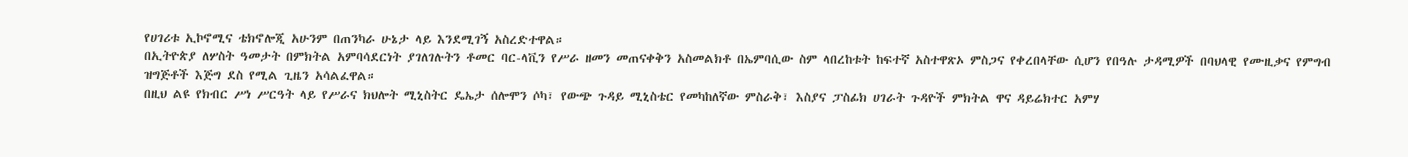የሀገሪቱ ኢኮኖሚና ቴክኖሎጂ አሁንም በጠንካራ ሁኔታ ላይ እንደሚገኝ አስረድተዋል።
በኢትዮጵያ ለሦስት ዓመታት በምክትል አምባሳደርነት ያገለገሉትን ቶመር ባር-ላቪን የሥራ ዘመን መጠናቀቅን አስመልክቶ በኤምባሲው ስም ላበረከቱት ከፍተኛ አስተዋጽኦ ምስጋና የቀረበላቸው ሲሆን የበዓሉ ታዳሚዎች በባህላዊ የሙዚቃና የምግብ ዝግጅቶች እጅግ ደስ የሚል ጊዜን አሳልፈዋል።
በዚህ ልዩ የክብር ሥነ ሥርዓት ላይ የሥራና ክህሎት ሚኒስትር ዴኤታ ሰሎሞን ሶካ፣ የውጭ ጉዳይ ሚኒስቴር የመካከለኛው ምስራቅ፣ እስያና ፓስፊክ ሀገራት ጉዳዮች ምክትል ዋና ዳይሬክተር አምሃ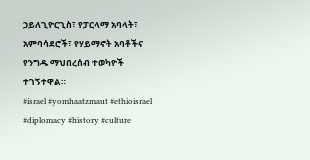ኃይለጊዮርጊስ፣ የፓርላማ አባላት፣ አምባሳደሮች፣ የሃይማኖት አባቶችና የንግዱ ማህበረሰብ ተወካዮች ተገኝተዋል።
#israel #yomhaatzmaut #ethioisrael #diplomacy #history #culture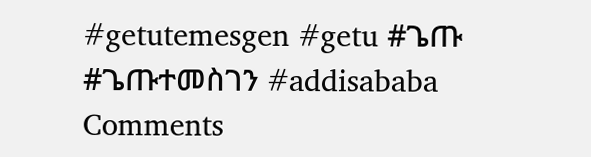#getutemesgen #getu #ጌጡ #ጌጡተመስገን #addisababa
Comments